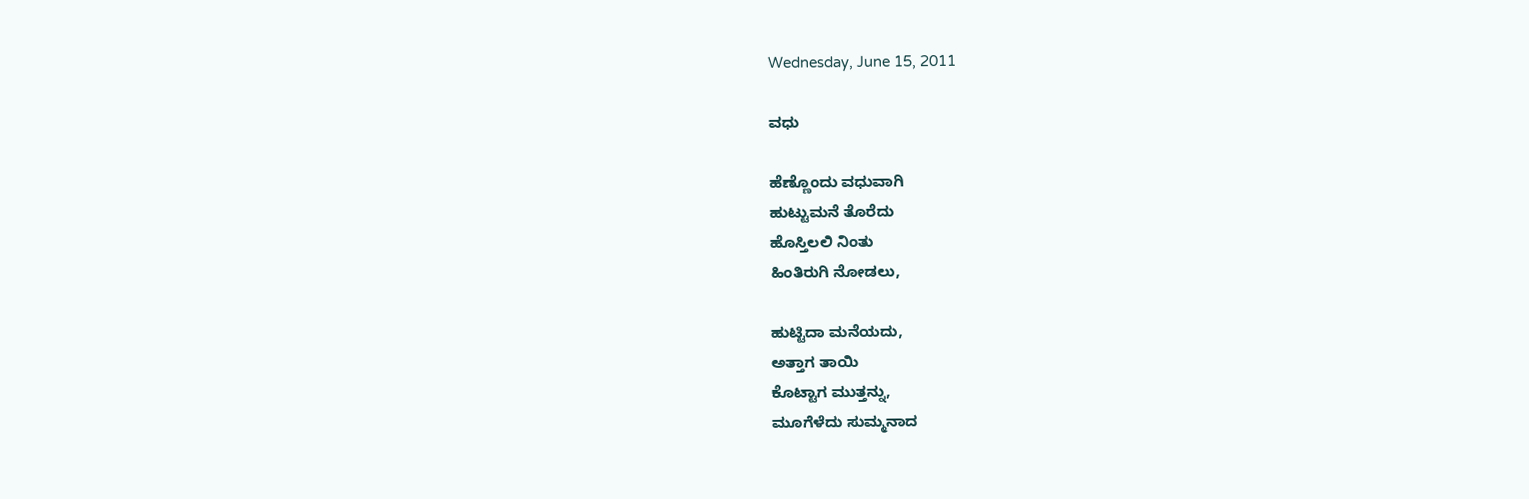Wednesday, June 15, 2011

ವಧು

ಹೆಣ್ಣೊಂದು ವಧುವಾಗಿ
ಹುಟ್ಟುಮನೆ ತೊರೆದು
ಹೊಸ್ತಿಲಲಿ ನಿಂತು
ಹಿಂತಿರುಗಿ ನೋಡಲು,

ಹುಟ್ಟಿದಾ ಮನೆಯದು,
ಅತ್ತಾಗ ತಾಯಿ
ಕೊಟ್ಟಾಗ ಮುತ್ತನ್ನು,
ಮೂಗೆಳೆದು ಸುಮ್ಮನಾದ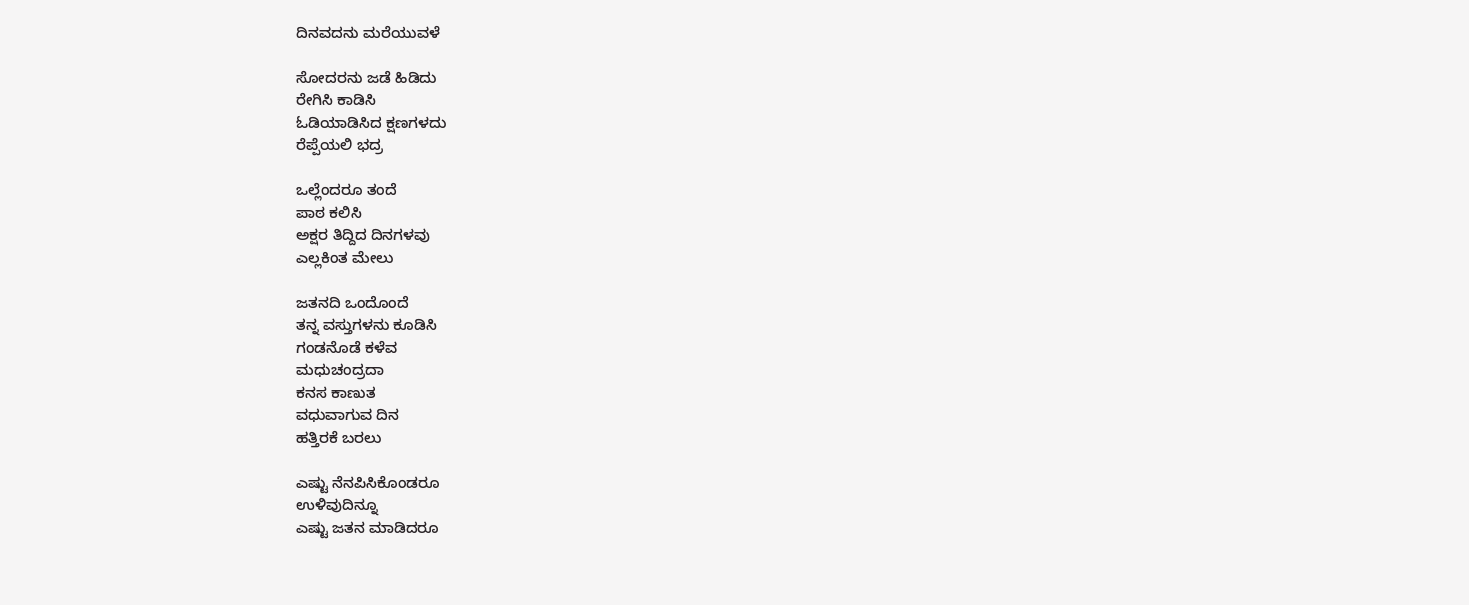ದಿನವದನು ಮರೆಯುವಳೆ

ಸೋದರನು ಜಡೆ ಹಿಡಿದು
ರೇಗಿಸಿ ಕಾಡಿಸಿ
ಓಡಿಯಾಡಿಸಿದ ಕ್ಷಣಗಳದು
ರೆಪ್ಪೆಯಲಿ ಭದ್ರ

ಒಲ್ಲೆಂದರೂ ತಂದೆ
ಪಾಠ ಕಲಿಸಿ
ಅಕ್ಷರ ತಿದ್ದಿದ ದಿನಗಳವು
ಎಲ್ಲಕಿಂತ ಮೇಲು

ಜತನದಿ ಒಂದೊಂದೆ
ತನ್ನ ವಸ್ತುಗಳನು ಕೂಡಿಸಿ
ಗಂಡನೊಡೆ ಕಳೆವ
ಮಧುಚಂದ್ರದಾ
ಕನಸ ಕಾಣುತ
ವಧುವಾಗುವ ದಿನ
ಹತ್ತಿರಕೆ ಬರಲು

ಎಷ್ಟು ನೆನಪಿಸಿಕೊಂಡರೂ
ಉಳಿವುದಿನ್ನೂ
ಎಷ್ಟು ಜತನ ಮಾಡಿದರೂ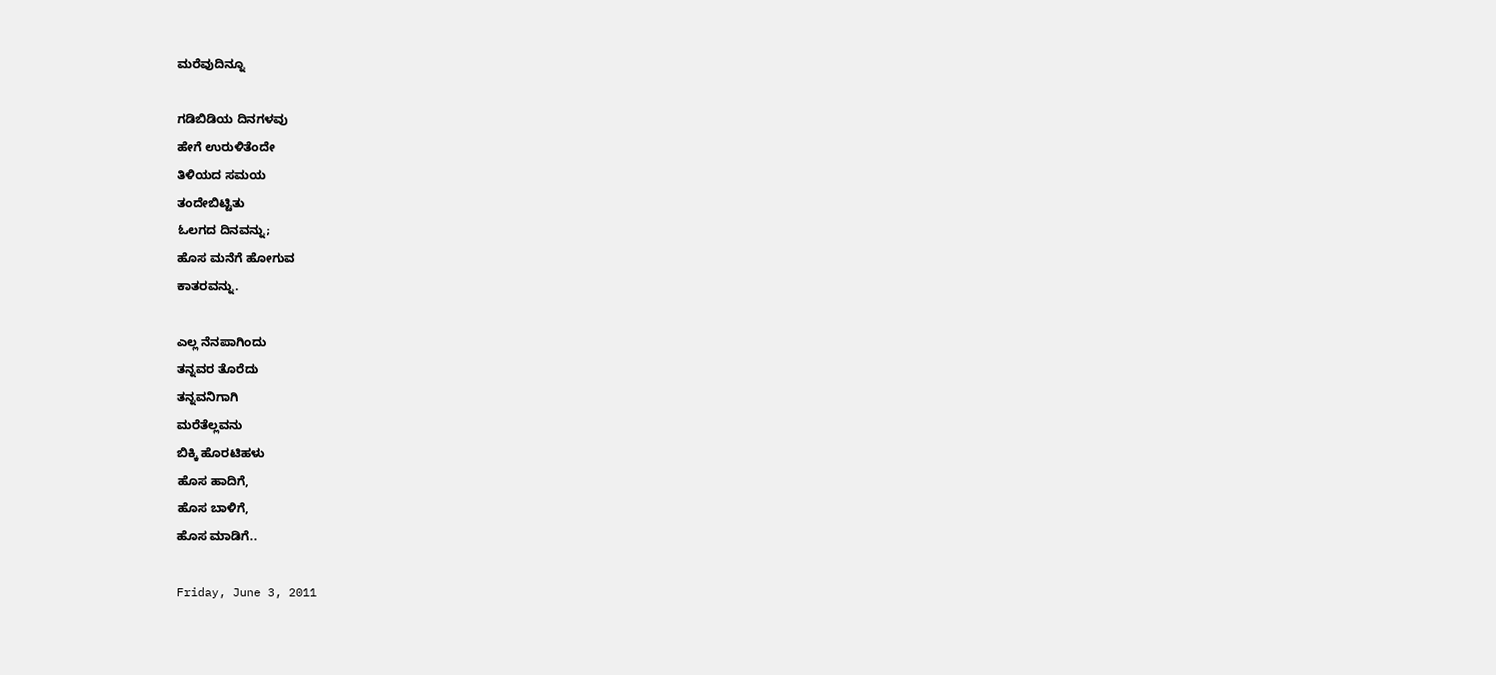ಮರೆವುದಿನ್ನೂ

ಗಡಿಬಿಡಿಯ ದಿನಗಳವು
ಹೇಗೆ ಉರುಳಿತೆಂದೇ
ತಿಳಿಯದ ಸಮಯ
ತಂದೇಬಿಟ್ಟಿತು
ಓಲಗದ ದಿನವನ್ನು;
ಹೊಸ ಮನೆಗೆ ಹೋಗುವ
ಕಾತರವನ್ನು.

ಎಲ್ಲ ನೆನಪಾಗಿಂದು
ತನ್ನವರ ತೊರೆದು
ತನ್ನವನಿಗಾಗಿ
ಮರೆತೆಲ್ಲವನು
ಬಿಕ್ಕಿ ಹೊರಟಿಹಳು
ಹೊಸ ಹಾದಿಗೆ,
ಹೊಸ ಬಾಳಿಗೆ,
ಹೊಸ ಮಾಡಿಗೆ..

Friday, June 3, 2011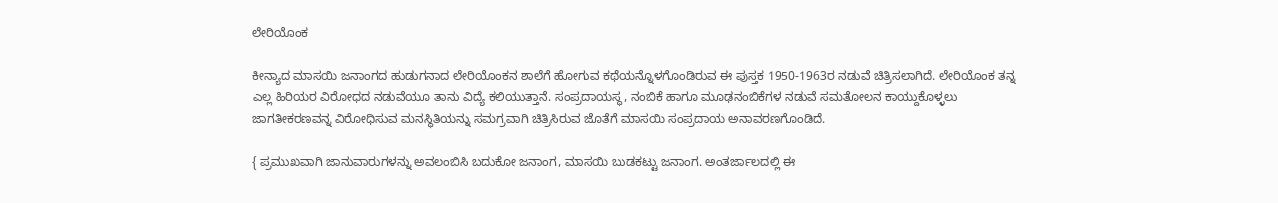ಲೇರಿಯೊಂಕ

ಕೀನ್ಯಾದ ಮಾಸಯಿ ಜನಾಂಗದ ಹುಡುಗನಾದ ಲೇರಿಯೊಂಕನ ಶಾಲೆಗೆ ಹೋಗುವ ಕಥೆಯನ್ನೊಳಗೊಂಡಿರುವ ಈ ಪುಸ್ತಕ 1950-1963ರ ನಡುವೆ ಚಿತ್ರಿಸಲಾಗಿದೆ. ಲೇರಿಯೊಂಕ ತನ್ನ ಎಲ್ಲ ಹಿರಿಯರ ವಿರೋಧದ ನಡುವೆಯೂ ತಾನು ವಿದ್ಯೆ ಕಲಿಯುತ್ತಾನೆ. ಸಂಪ್ರದಾಯಸ್ಥ, ನಂಬಿಕೆ ಹಾಗೂ ಮೂಢನಂಬಿಕೆಗಳ ನಡುವೆ ಸಮತೋಲನ ಕಾಯ್ದುಕೊಳ್ಳಲು ಜಾಗತೀಕರಣವನ್ನ ವಿರೋಧಿಸುವ ಮನಸ್ಥಿತಿಯನ್ನು ಸಮಗ್ರವಾಗಿ ಚಿತ್ರಿಸಿರುವ ಜೊತೆಗೆ ಮಾಸಯಿ ಸಂಪ್ರದಾಯ ಅನಾವರಣಗೊಂಡಿದೆ.

{ ಪ್ರಮುಖವಾಗಿ ಜಾನುವಾರುಗಳನ್ನು ಅವಲಂಬಿಸಿ ಬದುಕೋ ಜನಾಂಗ, ಮಾಸಯಿ ಬುಡಕಟ್ಟು ಜನಾಂಗ. ಅಂತರ್ಜಾಲದಲ್ಲಿ ಈ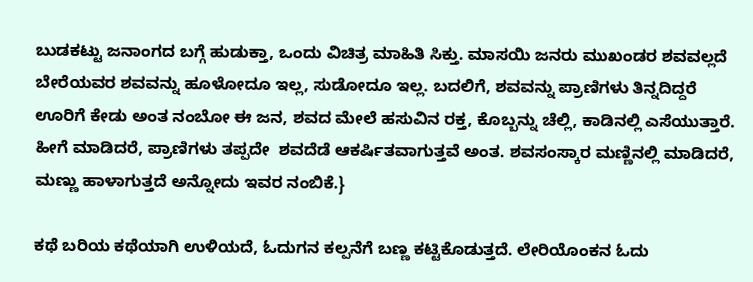ಬುಡಕಟ್ಟು ಜನಾಂಗದ ಬಗ್ಗೆ ಹುಡುಕ್ತಾ, ಒಂದು ವಿಚಿತ್ರ ಮಾಹಿತಿ ಸಿಕ್ತು. ಮಾಸಯಿ ಜನರು ಮುಖಂಡರ ಶವವಲ್ಲದೆ ಬೇರೆಯವರ ಶವವನ್ನು ಹೂಳೋದೂ ಇಲ್ಲ, ಸುಡೋದೂ ಇಲ್ಲ. ಬದಲಿಗೆ, ಶವವನ್ನು ಪ್ರಾಣಿಗಳು ತಿನ್ನದಿದ್ದರೆ ಊರಿಗೆ ಕೇಡು ಅಂತ ನಂಬೋ ಈ ಜನ, ಶವದ ಮೇಲೆ ಹಸುವಿನ ರಕ್ತ, ಕೊಬ್ಬನ್ನು ಚೆಲ್ಲಿ, ಕಾಡಿನಲ್ಲಿ ಎಸೆಯುತ್ತಾರೆ. ಹೀಗೆ ಮಾಡಿದರೆ, ಪ್ರಾಣಿಗಳು ತಪ್ಪದೇ  ಶವದೆಡೆ ಆಕರ್ಷಿತವಾಗುತ್ತವೆ ಅಂತ. ಶವಸಂಸ್ಕಾರ ಮಣ್ಣಿನಲ್ಲಿ ಮಾಡಿದರೆ, ಮಣ್ಣು ಹಾಳಾಗುತ್ತದೆ ಅನ್ನೋದು ಇವರ ನಂಬಿಕೆ.}

ಕಥೆ ಬರಿಯ ಕಥೆಯಾಗಿ ಉಳಿಯದೆ, ಓದುಗನ ಕಲ್ಪನೆಗೆ ಬಣ್ಣ ಕಟ್ಟಿಕೊಡುತ್ತದೆ. ಲೇರಿಯೊಂಕನ ಓದು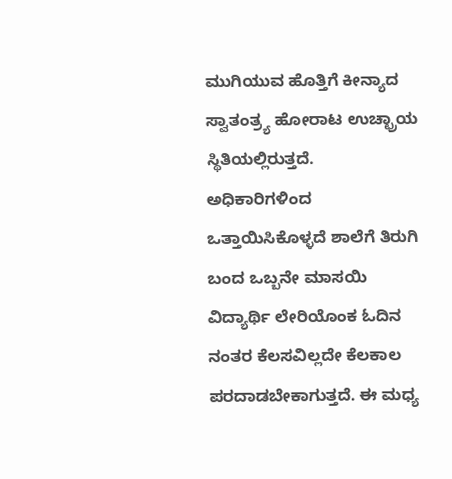ಮುಗಿಯುವ ಹೊತ್ತಿಗೆ ಕೀನ್ಯಾದ ಸ್ವಾತಂತ್ರ್ಯ ಹೋರಾಟ ಉಚ್ಛ್ರಾಯ ಸ್ಥಿತಿಯಲ್ಲಿರುತ್ತದೆ. ಅಧಿಕಾರಿಗಳಿಂದ ಒತ್ತಾಯಿಸಿಕೊಳ್ಳದೆ ಶಾಲೆಗೆ ತಿರುಗಿ ಬಂದ ಒಬ್ಬನೇ ಮಾಸಯಿ ವಿದ್ಯಾರ್ಥಿ ಲೇರಿಯೊಂಕ ಓದಿನ ನಂತರ ಕೆಲಸವಿಲ್ಲದೇ ಕೆಲಕಾಲ ಪರದಾಡಬೇಕಾಗುತ್ತದೆ. ಈ ಮಧ್ಯ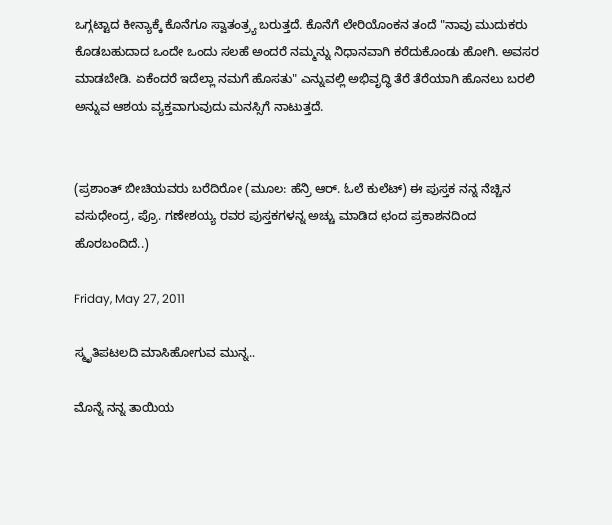ಒಗ್ಗಟ್ಟಾದ ಕೀನ್ಯಾಕ್ಕೆ ಕೊನೆಗೂ ಸ್ವಾತಂತ್ರ್ಯ ಬರುತ್ತದೆ. ಕೊನೆಗೆ ಲೇರಿಯೊಂಕನ ತಂದೆ "ನಾವು ಮುದುಕರು ಕೊಡಬಹುದಾದ ಒಂದೇ ಒಂದು ಸಲಹೆ ಅಂದರೆ ನಮ್ಮನ್ನು ನಿಧಾನವಾಗಿ ಕರೆದುಕೊಂಡು ಹೋಗಿ. ಅವಸರ ಮಾಡಬೇಡಿ. ಏಕೆಂದರೆ ಇದೆಲ್ಲಾ ನಮಗೆ ಹೊಸತು" ಎನ್ನುವಲ್ಲಿ ಅಭಿವೃದ್ಧಿ ತೆರೆ ತೆರೆಯಾಗಿ ಹೊನಲು ಬರಲಿ ಅನ್ನುವ ಆಶಯ ವ್ಯಕ್ತವಾಗುವುದು ಮನಸ್ಸಿಗೆ ನಾಟುತ್ತದೆ.


(ಪ್ರಶಾಂತ್ ಬೀಚಿಯವರು ಬರೆದಿರೋ (ಮೂಲ: ಹೆನ್ರಿ ಆರ್. ಓಲೆ ಕುಲೆಟ್) ಈ ಪುಸ್ತಕ ನನ್ನ ನೆಚ್ಚಿನ ವಸುಧೇಂದ್ರ, ಪ್ರೊ. ಗಣೇಶಯ್ಯ ರವರ ಪುಸ್ತಕಗಳನ್ನ ಅಚ್ಚು ಮಾಡಿದ ಛಂದ ಪ್ರಕಾಶನದಿಂದ ಹೊರಬಂದಿದೆ..)

Friday, May 27, 2011

ಸ್ಮೃತಿಪಟಲದಿ ಮಾಸಿಹೋಗುವ ಮುನ್ನ..

ಮೊನ್ನೆ ನನ್ನ ತಾಯಿಯ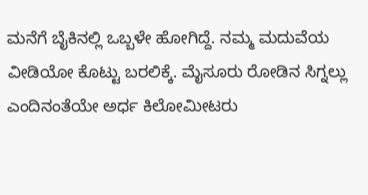ಮನೆಗೆ ಬೈಕಿನಲ್ಲಿ ಒಬ್ಬಳೇ ಹೋಗಿದ್ದೆ. ನಮ್ಮ ಮದುವೆಯ ವೀಡಿಯೋ ಕೊಟ್ಟು ಬರಲಿಕ್ಕೆ. ಮೈಸೂರು ರೋಡಿನ ಸಿಗ್ನಲ್ಲು  ಎಂದಿನಂತೆಯೇ ಅರ್ಧ ಕಿಲೋಮೀಟರು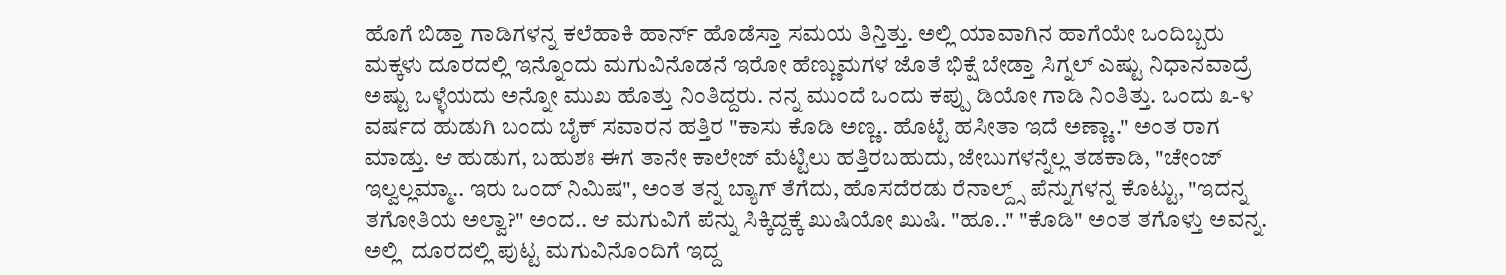ಹೊಗೆ ಬಿಡ್ತಾ ಗಾಡಿಗಳನ್ನ ಕಲೆಹಾಕಿ ಹಾರ್ನ್ ಹೊಡೆಸ್ತಾ ಸಮಯ ತಿನ್ತಿತ್ತು. ಅಲ್ಲಿ ಯಾವಾಗಿನ ಹಾಗೆಯೇ ಒಂದಿಬ್ಬರು ಮಕ್ಕಳು ದೂರದಲ್ಲಿ ಇನ್ನೊಂದು ಮಗುವಿನೊಡನೆ ಇರೋ ಹೆಣ್ಣುಮಗಳ ಜೊತೆ ಭಿಕ್ಷೆ ಬೇಡ್ತಾ ಸಿಗ್ನಲ್ ಎಷ್ಟು ನಿಧಾನವಾದ್ರೆ ಅಷ್ಟು ಒಳ್ಳೆಯದು ಅನ್ನೋ ಮುಖ ಹೊತ್ತು ನಿಂತಿದ್ದರು. ನನ್ನ ಮುಂದೆ ಒಂದು ಕಪ್ಪು ಡಿಯೋ ಗಾಡಿ ನಿಂತಿತ್ತು. ಒಂದು ೩-೪ ವರ್ಷದ ಹುಡುಗಿ ಬಂದು ಬೈಕ್ ಸವಾರನ ಹತ್ತಿರ "ಕಾಸು ಕೊಡಿ ಅಣ್ಣ.. ಹೊಟ್ಟೆ ಹಸೀತಾ ಇದೆ ಅಣ್ಣಾ.." ಅಂತ ರಾಗ ಮಾಡ್ತು. ಆ ಹುಡುಗ, ಬಹುಶಃ ಈಗ ತಾನೇ ಕಾಲೇಜ್ ಮೆಟ್ಟಿಲು ಹತ್ತಿರಬಹುದು, ಜೇಬುಗಳನ್ನೆಲ್ಲ ತಡಕಾಡಿ, "ಚೇಂಜ್ ಇಲ್ವಲ್ಲಮ್ಮಾ.. ಇರು ಒಂದ್ ನಿಮಿಷ", ಅಂತ ತನ್ನ ಬ್ಯಾಗ್ ತೆಗೆದು, ಹೊಸದೆರಡು ರೆನಾಲ್ದ್ಸ್ ಪೆನ್ನುಗಳನ್ನ ಕೊಟ್ಟು, "ಇದನ್ನ ತಗೋತಿಯ ಅಲ್ವಾ?" ಅಂದ.. ಆ ಮಗುವಿಗೆ ಪೆನ್ನು ಸಿಕ್ಕಿದ್ದಕ್ಕೆ ಖುಷಿಯೋ ಖುಷಿ. "ಹೂ.." "ಕೊಡಿ" ಅಂತ ತಗೊಳ್ತು ಅವನ್ನ. ಅಲ್ಲಿ  ದೂರದಲ್ಲಿ ಪುಟ್ಟ ಮಗುವಿನೊಂದಿಗೆ ಇದ್ದ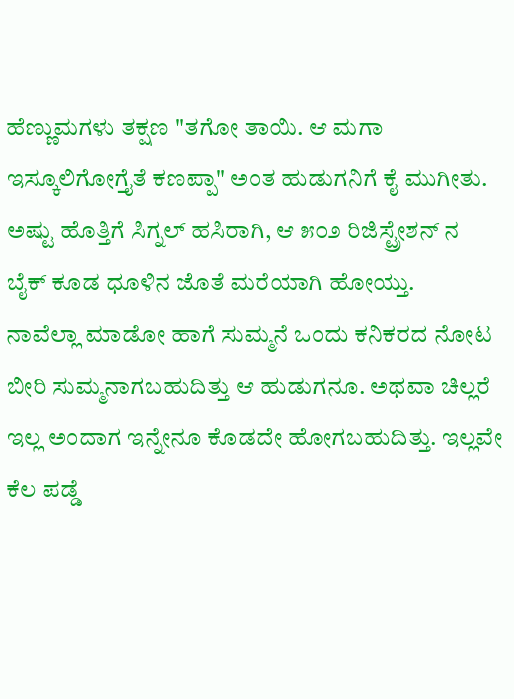ಹೆಣ್ಣುಮಗಳು ತಕ್ಷಣ "ತಗೋ ತಾಯಿ. ಆ ಮಗಾ ಇಸ್ಕೂಲಿಗೋಗ್ತೈತೆ ಕಣಪ್ಪಾ" ಅಂತ ಹುಡುಗನಿಗೆ ಕೈ ಮುಗೀತು. ಅಷ್ಟು ಹೊತ್ತಿಗೆ ಸಿಗ್ನಲ್ ಹಸಿರಾಗಿ, ಆ ೫೦೨ ರಿಜಿಸ್ಟ್ರೇಶನ್ ನ ಬೈಕ್ ಕೂಡ ಧೂಳಿನ ಜೊತೆ ಮರೆಯಾಗಿ ಹೋಯ್ತು.
ನಾವೆಲ್ಲಾ ಮಾಡೋ ಹಾಗೆ ಸುಮ್ಮನೆ ಒಂದು ಕನಿಕರದ ನೋಟ ಬೀರಿ ಸುಮ್ಮನಾಗಬಹುದಿತ್ತು ಆ ಹುಡುಗನೂ. ಅಥವಾ ಚಿಲ್ಲರೆ ಇಲ್ಲ ಅಂದಾಗ ಇನ್ನೇನೂ ಕೊಡದೇ ಹೋಗಬಹುದಿತ್ತು. ಇಲ್ಲವೇ ಕೆಲ ಪಡ್ಡೆ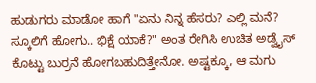ಹುಡುಗರು ಮಾಡೋ ಹಾಗೆ "ಏನು ನಿನ್ನ ಹೆಸರು? ಎಲ್ಲಿ ಮನೆ? ಸ್ಕೂಲಿಗೆ ಹೋಗು.. ಭಿಕ್ಷೆ ಯಾಕೆ?" ಅಂತ ರೇಗಿಸಿ ಉಚಿತ ಅಡ್ವೈಸ್ ಕೊಟ್ಟು ಬುರ್ರನೆ ಹೋಗಬಹುದಿತ್ತೇನೋ. ಅಷ್ಟಕ್ಕೂ, ಆ ಮಗು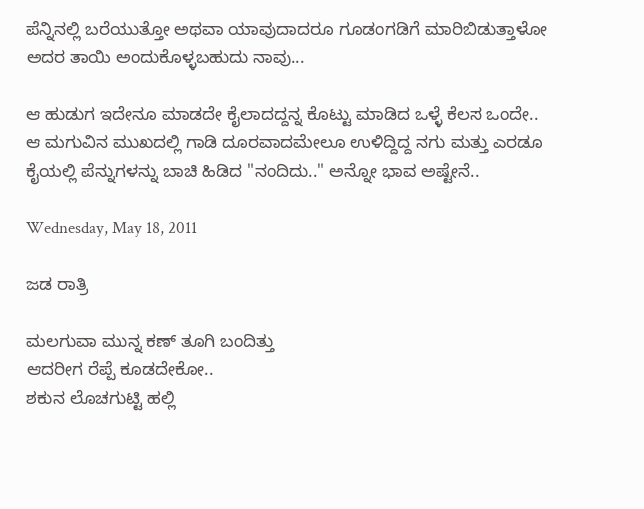ಪೆನ್ನಿನಲ್ಲಿ ಬರೆಯುತ್ತೋ ಅಥವಾ ಯಾವುದಾದರೂ ಗೂಡಂಗಡಿಗೆ ಮಾರಿಬಿಡುತ್ತಾಳೋ ಅದರ ತಾಯಿ ಅಂದುಕೊಳ್ಳಬಹುದು ನಾವು...

ಆ ಹುಡುಗ ಇದೇನೂ ಮಾಡದೇ ಕೈಲಾದದ್ದನ್ನ ಕೊಟ್ಟು ಮಾಡಿದ ಒಳ್ಳೆ ಕೆಲಸ ಒಂದೇ..
ಆ ಮಗುವಿನ ಮುಖದಲ್ಲಿ ಗಾಡಿ ದೂರವಾದಮೇಲೂ ಉಳಿದ್ದಿದ್ದ ನಗು ಮತ್ತು ಎರಡೂ ಕೈಯಲ್ಲಿ ಪೆನ್ನುಗಳನ್ನು ಬಾಚಿ ಹಿಡಿದ "ನಂದಿದು.." ಅನ್ನೋ ಭಾವ ಅಷ್ಟೇನೆ..

Wednesday, May 18, 2011

ಜಡ ರಾತ್ರಿ

ಮಲಗುವಾ ಮುನ್ನ ಕಣ್ ತೂಗಿ ಬಂದಿತ್ತು
ಆದರೀಗ ರೆಪ್ಪೆ ಕೂಡದೇಕೋ..
ಶಕುನ ಲೊಚಗುಟ್ಟಿ ಹಲ್ಲಿ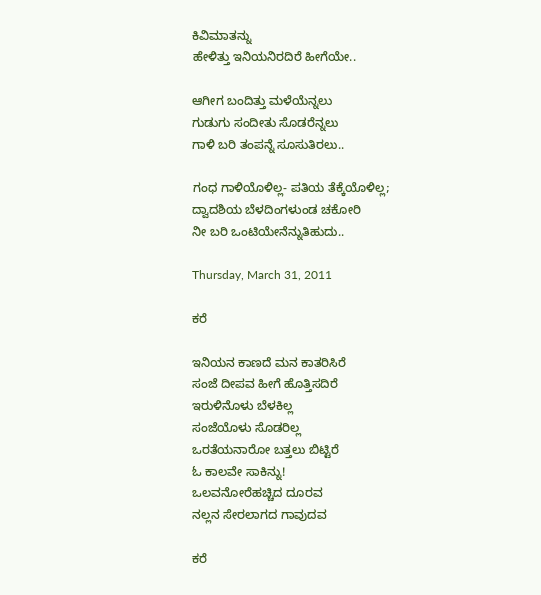ಕಿವಿಮಾತನ್ನು
ಹೇಳಿತ್ತು ಇನಿಯನಿರದಿರೆ ಹೀಗೆಯೇ..

ಆಗೀಗ ಬಂದಿತ್ತು ಮಳೆಯೆನ್ನಲು
ಗುಡುಗು ಸಂದೀತು ಸೊಡರೆನ್ನಲು
ಗಾಳಿ ಬರಿ ತಂಪನ್ನೆ ಸೂಸುತಿರಲು..

ಗಂಧ ಗಾಳಿಯೊಳಿಲ್ಲ- ಪತಿಯ ತೆಕ್ಕೆಯೊಳಿಲ್ಲ;
ದ್ವಾದಶಿಯ ಬೆಳದಿಂಗಳುಂಡ ಚಕೋರಿ
ನೀ ಬರಿ ಒಂಟಿಯೇನೆನ್ನುತಿಹುದು..

Thursday, March 31, 2011

ಕರೆ

ಇನಿಯನ ಕಾಣದೆ ಮನ ಕಾತರಿಸಿರೆ
ಸಂಜೆ ದೀಪವ ಹೀಗೆ ಹೊತ್ತಿಸದಿರೆ
ಇರುಳಿನೊಳು ಬೆಳಕಿಲ್ಲ
ಸಂಜೆಯೊಳು ಸೊಡರಿಲ್ಲ
ಒರತೆಯನಾರೋ ಬತ್ತಲು ಬಿಟ್ಟಿರೆ
ಓ ಕಾಲವೇ ಸಾಕಿನ್ನು!
ಒಲವನೋರೆಹಚ್ಚಿದ ದೂರವ
ನಲ್ಲನ ಸೇರಲಾಗದ ಗಾವುದವ

ಕರೆ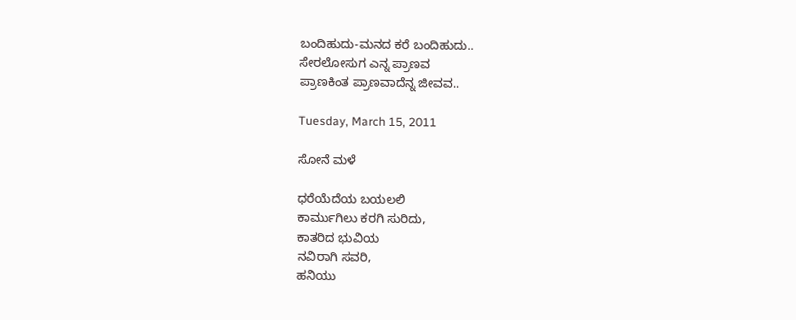ಬಂದಿಹುದು-ಮನದ ಕರೆ ಬಂದಿಹುದು..
ಸೇರಲೋಸುಗ ಎನ್ನ ಪ್ರಾಣವ
ಪ್ರಾಣಕಿಂತ ಪ್ರಾಣವಾದೆನ್ನ ಜೀವವ..

Tuesday, March 15, 2011

ಸೋನೆ ಮಳೆ

ಧರೆಯೆದೆಯ ಬಯಲಲಿ
ಕಾರ್ಮುಗಿಲು ಕರಗಿ ಸುರಿದು,
ಕಾತರಿದ ಭುವಿಯ
ನವಿರಾಗಿ ಸವರಿ,
ಹನಿಯು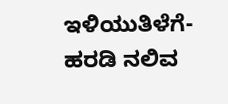ಇಳಿಯುತಿಳೆಗೆ-
ಹರಡಿ ನಲಿವ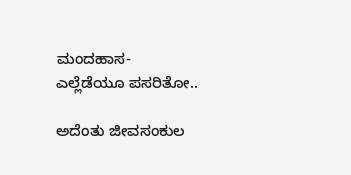ಮಂದಹಾಸ-
ಎಲ್ಲೆಡೆಯೂ ಪಸರಿತೋ..

ಅದೆಂತು ಜೀವಸಂಕುಲ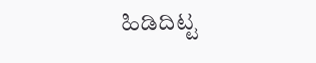ಹಿಡಿದಿಟ್ಟ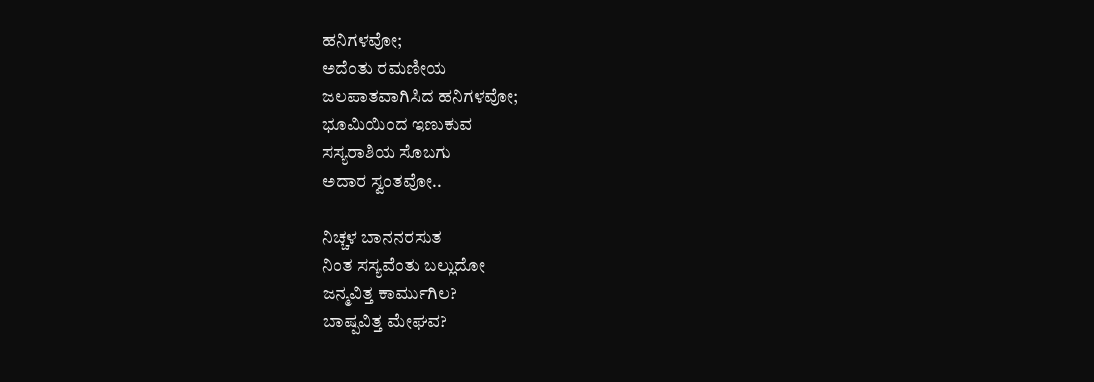ಹನಿಗಳವೋ;
ಅದೆಂತು ರಮಣೀಯ
ಜಲಪಾತವಾಗಿಸಿದ ಹನಿಗಳವೋ;
ಭೂಮಿಯಿಂದ ಇಣುಕುವ
ಸಸ್ಯರಾಶಿಯ ಸೊಬಗು
ಅದಾರ ಸ್ವಂತವೋ..

ನಿಚ್ಚಳ ಬಾನನರಸುತ
ನಿಂತ ಸಸ್ಯವೆಂತು ಬಲ್ಲುದೋ
ಜನ್ಮವಿತ್ತ ಕಾರ್ಮುಗಿಲ?
ಬಾಷ್ಪವಿತ್ತ ಮೇಘವ?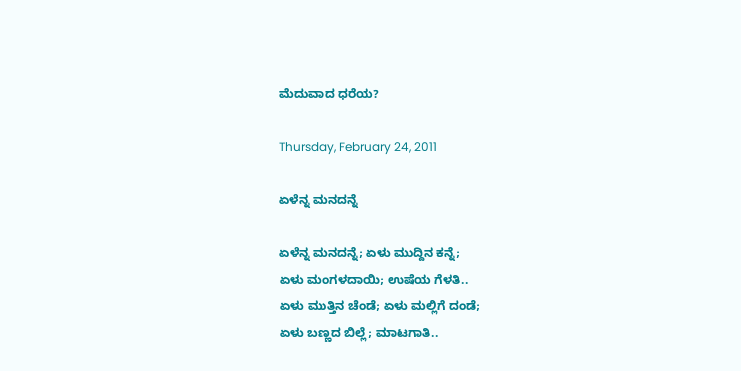ಮೆದುವಾದ ಧರೆಯ?

Thursday, February 24, 2011

ಏಳೆನ್ನ ಮನದನ್ನೆ

ಏಳೆನ್ನ ಮನದನ್ನೆ; ಏಳು ಮುದ್ದಿನ ಕನ್ನೆ;
ಏಳು ಮಂಗಳದಾಯಿ; ಉಷೆಯ ಗೆಳತಿ..
ಏಳು ಮುತ್ತಿನ ಚೆಂಡೆ; ಏಳು ಮಲ್ಲಿಗೆ ದಂಡೆ;
ಏಳು ಬಣ್ಣದ ಬಿಲ್ಲೆ; ಮಾಟಗಾತಿ..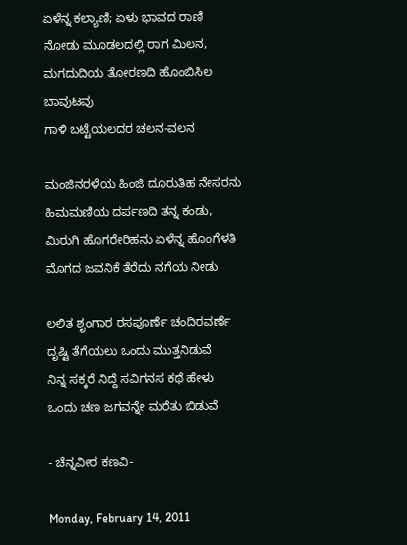ಏಳೆನ್ನ ಕಲ್ಯಾಣಿ; ಏಳು ಭಾವದ ರಾಣಿ
ನೋಡು ಮೂಡಲದಲ್ಲಿ ರಾಗ ಮಿಲನ,
ಮಗದುದಿಯ ತೋರಣದಿ ಹೊಂಬಿಸಿಲ ಬಾವುಟವು
ಗಾಳಿ ಬಟ್ಟೆಯಲದರ ಚಲನ-ವಲನ

ಮಂಜಿನರಳೆಯ ಹಿಂಜಿ ದೂರುತಿಹ ನೇಸರನು
ಹಿಮಮಣಿಯ ದರ್ಪಣದಿ ತನ್ನ ಕಂಡು,
ಮಿರುಗಿ ಹೊಗರೇರಿಹನು ಏಳೆನ್ನ ಹೊಂಗೆಳತಿ
ಮೊಗದ ಜವನಿಕೆ ತೆರೆದು ನಗೆಯ ನೀಡು

ಲಲಿತ ಶೃಂಗಾರ ರಸಪೂರ್ಣೆ ಚಂದಿರವರ್ಣೆ
ದೃಷ್ಟಿ ತೆಗೆಯಲು ಒಂದು ಮುತ್ತನಿಡುವೆ
ನಿನ್ನ ಸಕ್ಕರೆ ನಿದ್ದೆ ಸವಿಗನಸ ಕಥೆ ಹೇಳು
ಒಂದು ಚಣ ಜಗವನ್ನೇ ಮರೆತು ಬಿಡುವೆ

- ಚೆನ್ನವೀರ ಕಣವಿ-

Monday, February 14, 2011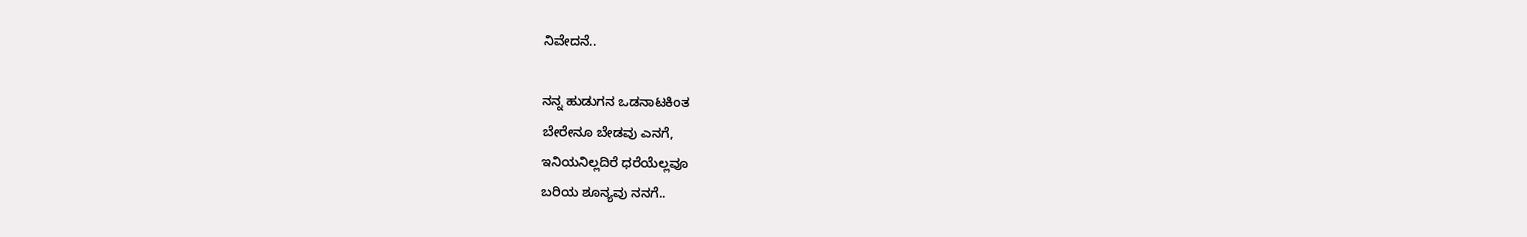ನಿವೇದನೆ..

ನನ್ನ ಹುಡುಗನ ಒಡನಾಟಕಿಂತ
ಬೇರೇನೂ ಬೇಡವು ಎನಗೆ,
ಇನಿಯನಿಲ್ಲದಿರೆ ಧರೆಯೆಲ್ಲವೂ
ಬರಿಯ ಶೂನ್ಯವು ನನಗೆ..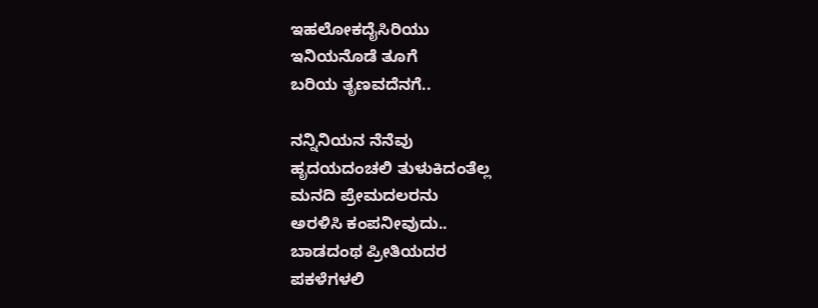ಇಹಲೋಕದೈಸಿರಿಯು
ಇನಿಯನೊಡೆ ತೂಗೆ
ಬರಿಯ ತೃಣವದೆನಗೆ..

ನನ್ನಿನಿಯನ ನೆನೆವು
ಹೃದಯದಂಚಲಿ ತುಳುಕಿದಂತೆಲ್ಲ
ಮನದಿ ಪ್ರೇಮದಲರನು
ಅರಳಿಸಿ ಕಂಪನೀವುದು..
ಬಾಡದಂಥ ಪ್ರೀತಿಯದರ
ಪಕಳೆಗಳಲಿ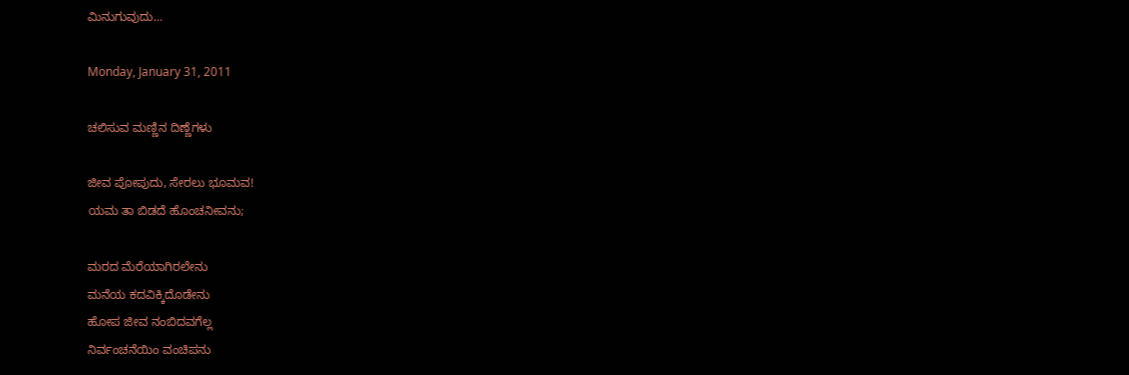ಮಿನುಗುವುದು...

Monday, January 31, 2011

ಚಲಿಸುವ ಮಣ್ಣಿನ ದಿಣ್ಣೆಗಳು

ಜೀವ ಪೋಪುದು, ಸೇರಲು ಭೂಮವ!
ಯಮ ತಾ ಬಿಡದೆ ಹೊಂಚನೀವನು;

ಮರದ ಮೆರೆಯಾಗಿರಲೇನು
ಮನೆಯ ಕದವಿಕ್ಕಿದೊಡೇನು
ಹೋಪ ಜೀವ ನಂಬಿದವಗೆಲ್ಲ
ನಿರ್ವಂಚನೆಯಿಂ ವಂಚಿಪನು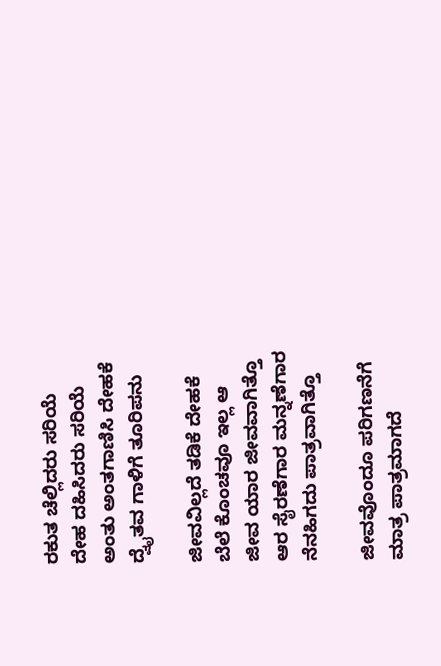ರಕುತ ಚೆಲ್ಲಿದರು ಸರಿಯೆ
ದೇಹ ದಹಿಸಿದರು ಸರಿಯೆ
ಅಂತು ಅಂತಗಾಣಿಸಿ ದೇಹಕೆ
ದ್ವೈತವ ಗಾಳಿಗೆ ತೂರಿಪನು

ಜೀವವಿಲ್ಲದೆ ತಡಿಕೆ ದೇಹಕೆ
ಬೆಲೆ ಕೊಂಚವೂ ಇಲ್ಲ ಆ
ಜೀವ ಯಾರ ಜೀವವಾಗಿತ್ತೊ
ಆರ ಸೈರಣೆಗಾರ ಮನ್ನಣೆಗಾರ
ನೆನಹಿಗದು ಪಾತ್ರವಾಗಿತ್ತೊ

ಜೀವವೊಂದೂ ಪರಿಗಣನೆಗೆ
ಮಾತ್ರ ಪಾತ್ರಮಾಗದೆ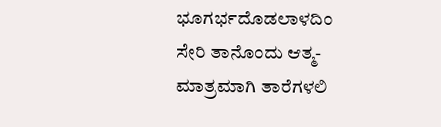ಭೂಗರ್ಭದೊಡಲಾಳದಿಂ
ಸೇರಿ ತಾನೊಂದು ಆತ್ಮ-
ಮಾತ್ರಮಾಗಿ ತಾರೆಗಳಲಿ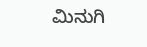ಮಿನುಗಿ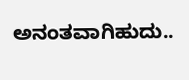ಅನಂತವಾಗಿಹುದು..